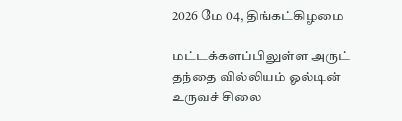2026 மே 04, திங்கட்கிழமை

மட்டக்களப்பிலுள்ள அருட் தந்தை வில்லியம் ஓல்டின் உருவச் சிலை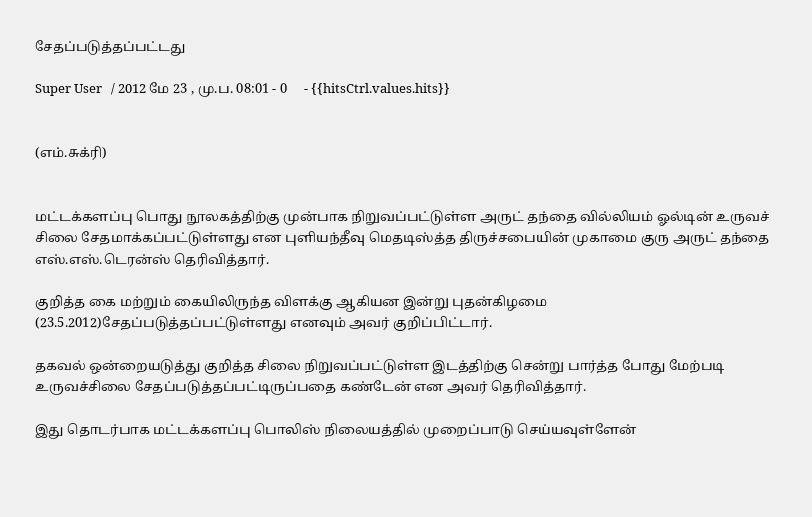சேதப்படுத்தப்பட்டது

Super User   / 2012 மே 23 , மு.ப. 08:01 - 0     - {{hitsCtrl.values.hits}}


(எம்.சுக்ரி)


மட்டக்களப்பு பொது நூலகத்திற்கு முன்பாக நிறுவப்பட்டுள்ள அருட் தந்தை வில்லியம் ஓல்டின் உருவச் சிலை சேதமாக்கப்பட்டுள்ளது என புளியந்தீவு மெதடிஸ்த்த திருச்சபையின் முகாமை குரு அருட் தந்தை எஸ்.எஸ்.டெரன்ஸ் தெரிவித்தார்.

குறித்த கை மற்றும் கையிலிருந்த விளக்கு ஆகியன இன்று புதன்கிழமை (23.5.2012)சேதப்படுத்தப்பட்டுள்ளது எனவும் அவர் குறிப்பிட்டார்.

தகவல் ஒன்றையடுத்து குறித்த சிலை நிறுவப்பட்டுள்ள இடத்திற்கு சென்று பார்த்த போது மேற்படி உருவச்சிலை சேதப்படுத்தப்பட்டிருப்பதை கண்டேன் என அவர் தெரிவித்தார்.

இது தொடர்பாக மட்டக்களப்பு பொலிஸ் நிலையத்தில் முறைப்பாடு செய்யவுள்ளேன்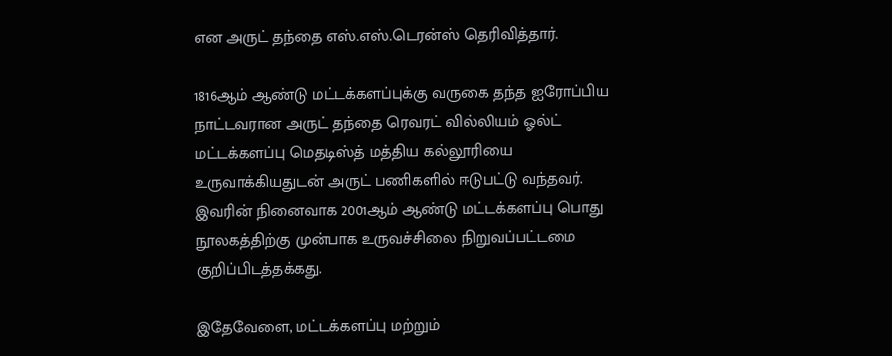என அருட் தந்தை எஸ்.எஸ்.டெரன்ஸ் தெரிவித்தார்.

1816ஆம் ஆண்டு மட்டக்களப்புக்கு வருகை தந்த ஐரோப்பிய நாட்டவரான அருட் தந்தை ரெவரட் வில்லியம் ஓல்ட் மட்டக்களப்பு மெதடிஸ்த் மத்திய கல்லூரியை உருவாக்கியதுடன் அருட் பணிகளில் ஈடுபட்டு வந்தவர். இவரின் நினைவாக 2001ஆம் ஆண்டு மட்டக்களப்பு பொது நூலகத்திற்கு முன்பாக உருவச்சிலை நிறுவப்பட்டமை குறிப்பிடத்தக்கது.

இதேவேளை, மட்டக்களப்பு மற்றும்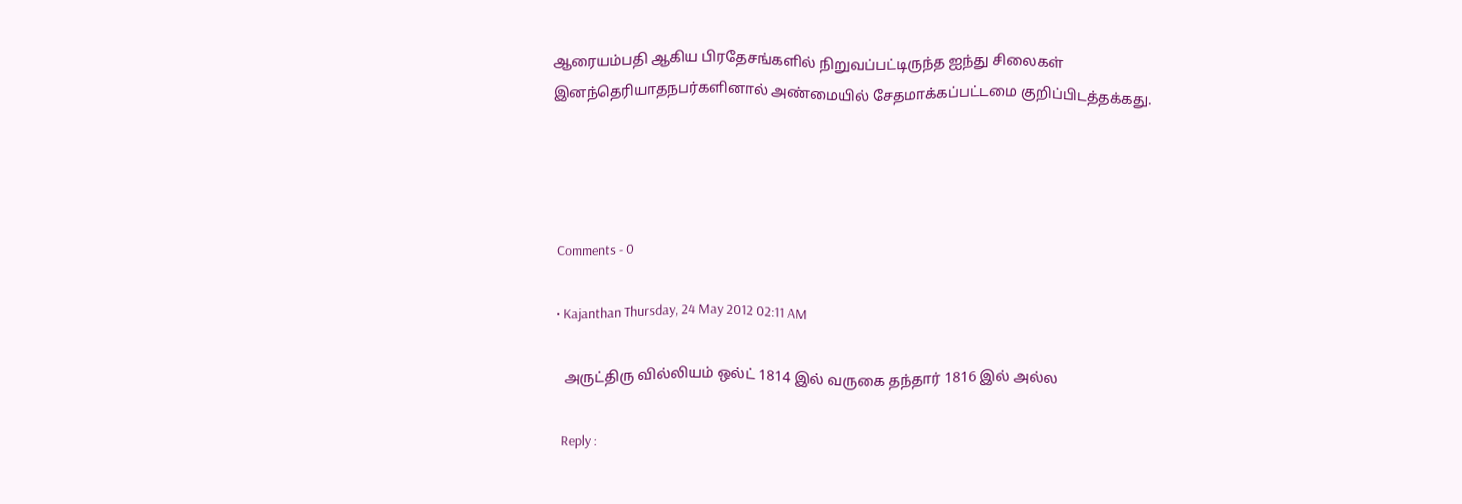ஆரையம்பதி ஆகிய பிரதேசங்களில் நிறுவப்பட்டிருந்த ஐந்து சிலைகள் இனந்தெரியாதநபர்களினால் அண்மையில் சேதமாக்கப்பட்டமை குறிப்பிடத்தக்கது.




  Comments - 0

  • Kajanthan Thursday, 24 May 2012 02:11 AM

    அருட்திரு வில்லியம் ஒல்ட் 1814 இல் வருகை தந்தார் 1816 இல் அல்ல‌

    Reply :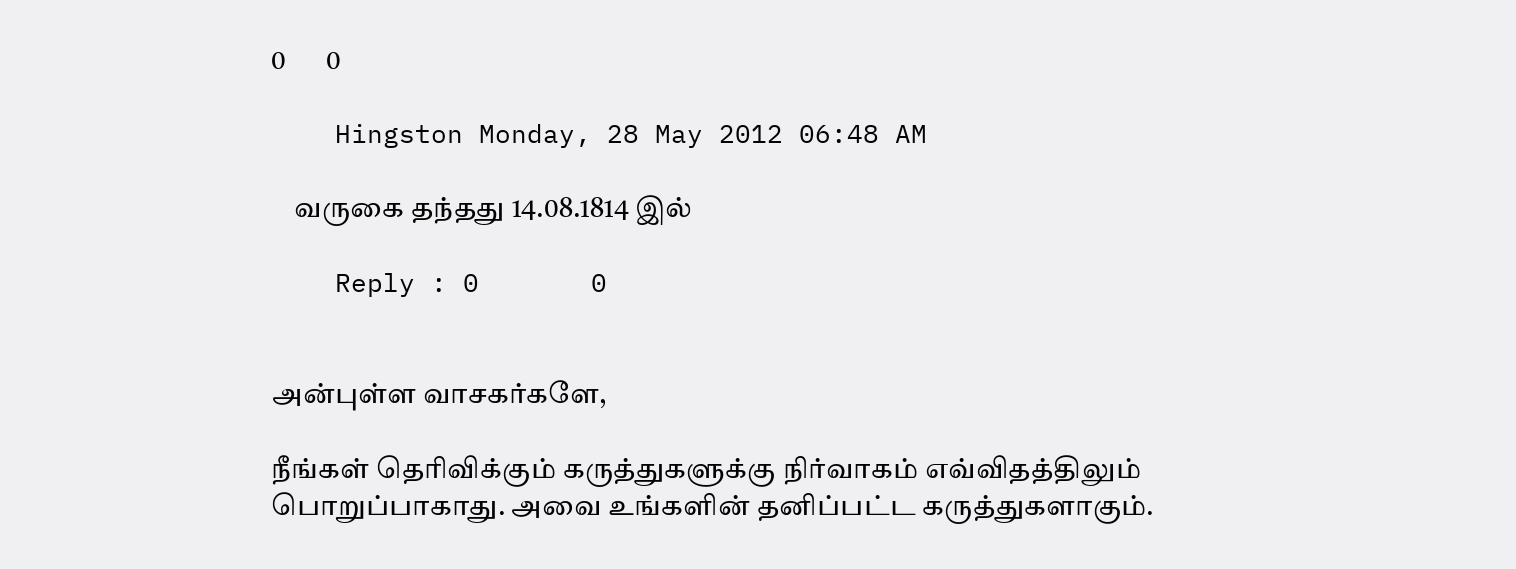0       0

    Hingston Monday, 28 May 2012 06:48 AM

    வருகை தந்தது 14.08.1814 இல்

    Reply : 0       0


அன்புள்ள வாசகர்களே,

நீங்கள் தெரிவிக்கும் கருத்துகளுக்கு நிர்வாகம் எவ்விதத்திலும் பொறுப்பாகாது. அவை உங்களின் தனிப்பட்ட கருத்துகளாகும்.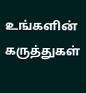உங்களின் கருத்துகள்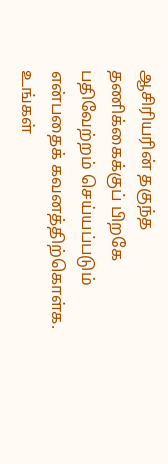ஆசிரியரின் தகுந்த தணிக்கைக்குப் பிறகே பதிவேற்றம் செய்யப்படும் என்பதைக் கவனத்திற்கொள்க. உங்கள்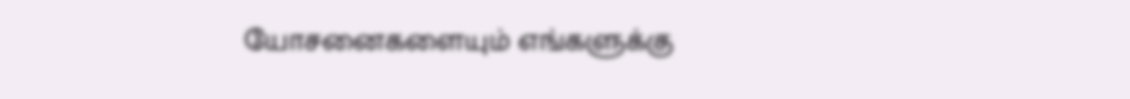யோசனைகளையும் எங்களுக்கு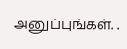அனுப்புங்கள். .